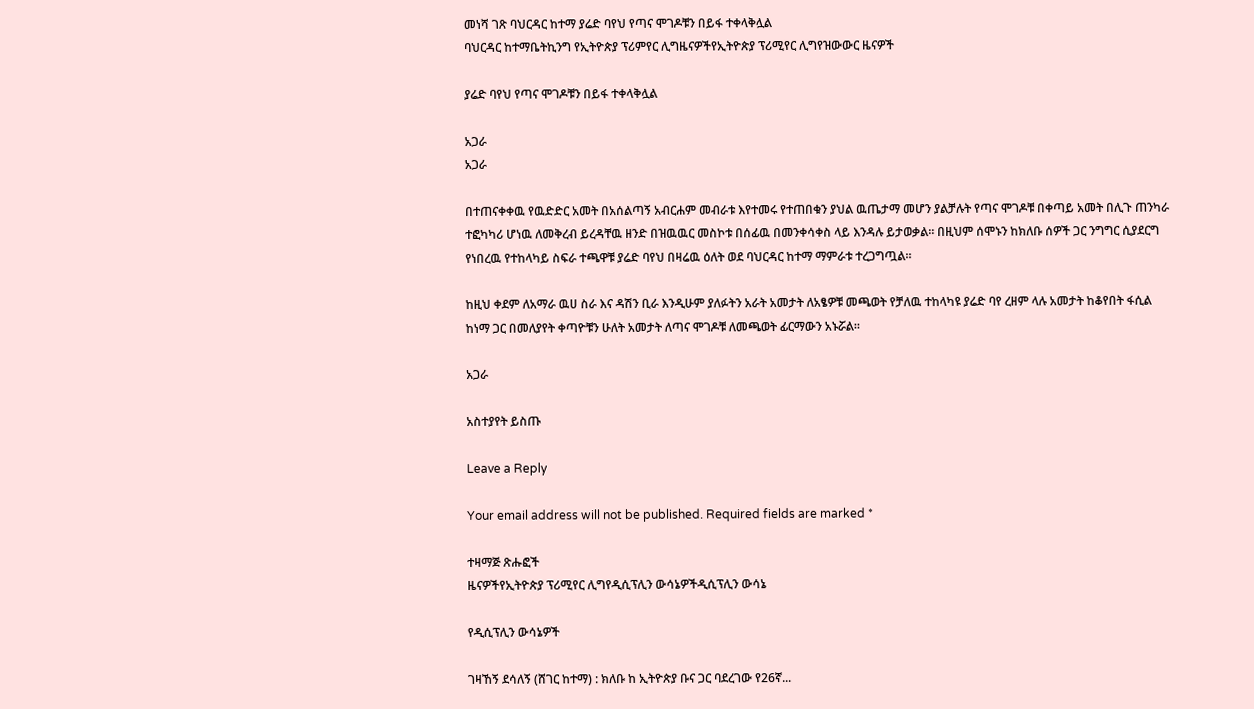መነሻ ገጽ ባህርዳር ከተማ ያሬድ ባየህ የጣና ሞገዶቹን በይፋ ተቀላቅሏል
ባህርዳር ከተማቤትኪንግ የኢትዮጵያ ፕሪምየር ሊግዜናዎችየኢትዮጵያ ፕሪሚየር ሊግየዝውውር ዜናዎች

ያሬድ ባየህ የጣና ሞገዶቹን በይፋ ተቀላቅሏል

አጋራ
አጋራ

በተጠናቀቀዉ የዉድድር አመት በአሰልጣኝ አብርሐም መብራቱ እየተመሩ የተጠበቁን ያህል ዉጤታማ መሆን ያልቻሉት የጣና ሞገዶቹ በቀጣይ አመት በሊጉ ጠንካራ ተፎካካሪ ሆነዉ ለመቅረብ ይረዳቸዉ ዘንድ በዝዉዉር መስኮቱ በሰፊዉ በመንቀሳቀስ ላይ እንዳሉ ይታወቃል። በዚህም ሰሞኑን ከክለቡ ሰዎች ጋር ንግግር ሲያደርግ የነበረዉ የተከላካይ ስፍራ ተጫዋቹ ያሬድ ባየህ በዛሬዉ ዕለት ወደ ባህርዳር ከተማ ማምራቱ ተረጋግጧል።

ከዚህ ቀደም ለአማራ ዉሀ ስራ እና ዳሽን ቢራ እንዲሁም ያለፉትን አራት አመታት ለአፄዎቹ መጫወት የቻለዉ ተከላካዩ ያሬድ ባየ ረዘም ላሉ አመታት ከቆየበት ፋሲል ከነማ ጋር በመለያየት ቀጣዮቹን ሁለት አመታት ለጣና ሞገዶቹ ለመጫወት ፊርማውን አኑሯል።

አጋራ

አስተያየት ይስጡ

Leave a Reply

Your email address will not be published. Required fields are marked *

ተዛማጅ ጽሑፎች
ዜናዎችየኢትዮጵያ ፕሪሚየር ሊግየዲሲፕሊን ውሳኔዎችዲሲፕሊን ውሳኔ

የዲሲፕሊን ውሳኔዎች

ገዛኸኝ ደሳለኝ (ሸገር ከተማ) : ክለቡ ከ ኢትዮጵያ ቡና ጋር ባደረገው የ26ኛ...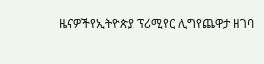ዜናዎችየኢትዮጵያ ፕሪሚየር ሊግየጨዋታ ዘገባ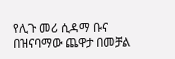የሊጉ መሪ ሲዳማ ቡና በዝናባማው ጨዋታ በመቻል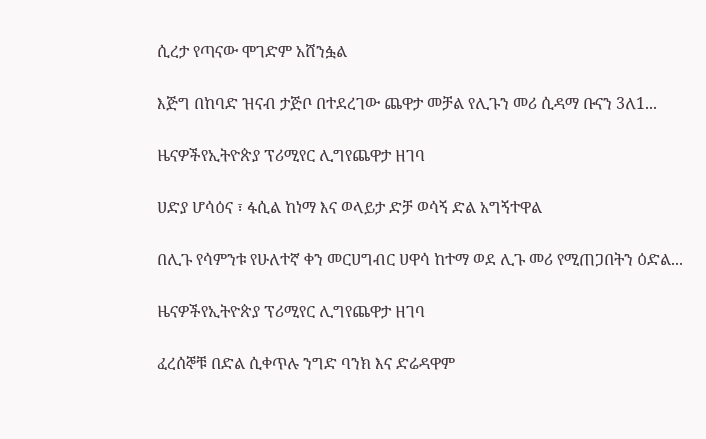ሲረታ የጣናው ሞገድም አሸንፏል

እጅግ በከባድ ዝናብ ታጅቦ በተደረገው ጨዋታ መቻል የሊጉን መሪ ሲዳማ ቡናን 3ለ1...

ዜናዎችየኢትዮጵያ ፕሪሚየር ሊግየጨዋታ ዘገባ

ሀድያ ሆሳዕና ፣ ፋሲል ከነማ እና ወላይታ ድቻ ወሳኝ ድል አግኝተዋል

በሊጉ የሳምንቱ የሁለተኛ ቀን መርሀግብር ሀዋሳ ከተማ ወደ ሊጉ መሪ የሚጠጋበትን ዕድል...

ዜናዎችየኢትዮጵያ ፕሪሚየር ሊግየጨዋታ ዘገባ

ፈረሰኞቹ በድል ሲቀጥሉ ንግድ ባንክ እና ድሬዳዋም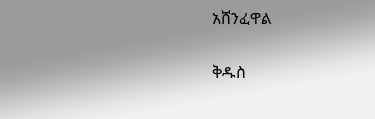አሸንፈዋል

ቅዱስ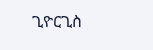ጊዮርጊስ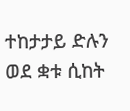ተከታታይ ድሉን ወደ ቋቱ ሲከት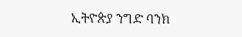ኢትዮጵያ ንግድ ባንክ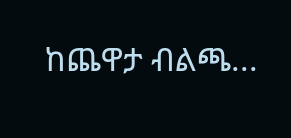ከጨዋታ ብልጫ...